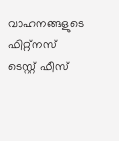വാഹനങ്ങളുടെ ഫിറ്റ്‌നസ്
ടെസ്റ്റ് ഫീസ്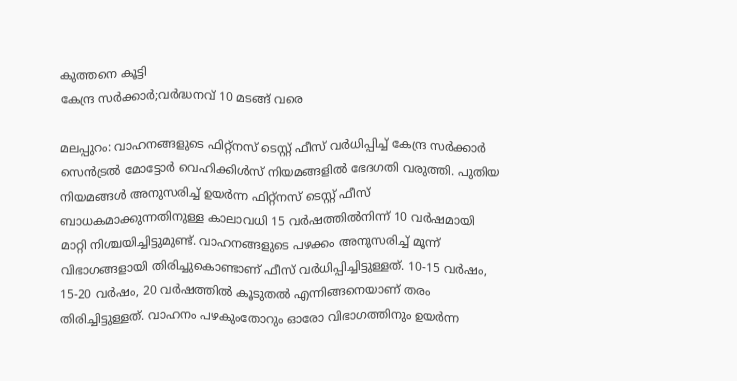കുത്തനെ കൂട്ടി
കേന്ദ്ര സർക്കാർ;വർദ്ധനവ് 10 മടങ്ങ് വരെ

മലപ്പുറം: വാഹനങ്ങളുടെ ഫിറ്റ്‌നസ് ടെസ്റ്റ് ഫീസ് വർധിപ്പിച്ച് കേന്ദ്ര സർക്കാർ സെൻട്രൽ മോട്ടോർ വെഹിക്കിൾസ് നിയമങ്ങളിൽ ഭേദഗതി വരുത്തി. പുതിയ നിയമങ്ങൾ അനുസരിച്ച് ഉയർന്ന ഫിറ്റ്‌നസ് ടെസ്റ്റ് ഫീസ് ബാധകമാക്കുന്നതിനുള്ള കാലാവധി 15 വർഷത്തിൽനിന്ന് 10 വർഷമായി മാറ്റി നിശ്ചയിച്ചിട്ടുമുണ്ട്. വാഹനങ്ങളുടെ പഴക്കം അനുസരിച്ച് മൂന്ന് വിഭാഗങ്ങളായി തിരിച്ചുകൊണ്ടാണ് ഫീസ് വർധിപ്പിച്ചിട്ടുള്ളത്. 10-15 വർഷം, 15-20 വർഷം, 20 വർഷത്തിൽ കൂടുതൽ എന്നിങ്ങനെയാണ് തരം തിരിച്ചിട്ടുള്ളത്. വാഹനം പഴകുംതോറും ഓരോ വിഭാഗത്തിനും ഉയർന്ന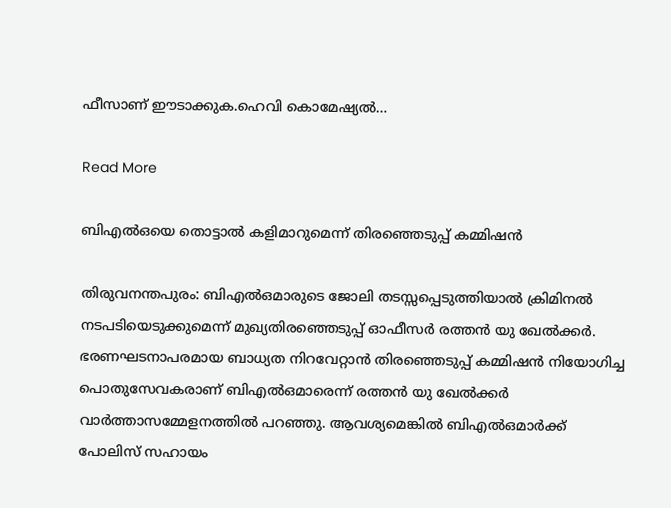ഫീസാണ് ഈടാക്കുക.ഹെവി കൊമേഷ്യൽ…

Read More

ബിഎല്‍ഒയെ തൊട്ടാല്‍ കളിമാറുമെന്ന് തിരഞ്ഞെടുപ്പ് കമ്മിഷന്‍

തിരുവനന്തപുരം: ബിഎല്‍ഒമാരുടെ ജോലി തടസ്സപ്പെടുത്തിയാല്‍ ക്രിമിനല്‍ നടപടിയെടുക്കുമെന്ന് മുഖ്യതിരഞ്ഞെടുപ്പ് ഓഫീസര്‍ രത്തന്‍ യു ഖേല്‍ക്കര്‍. ഭരണഘടനാപരമായ ബാധ്യത നിറവേറ്റാന്‍ തിരഞ്ഞെടുപ്പ് കമ്മിഷന്‍ നിയോഗിച്ച പൊതുസേവകരാണ് ബിഎല്‍ഒമാരെന്ന് രത്തന്‍ യു ഖേല്‍ക്കര്‍ വാര്‍ത്താസമ്മേളനത്തില്‍ പറഞ്ഞു. ആവശ്യമെങ്കില്‍ ബിഎല്‍ഒമാര്‍ക്ക് പോലിസ് സഹായം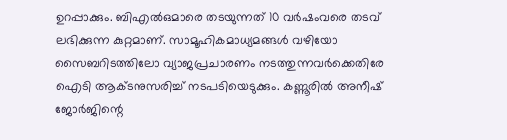ഉറപ്പാക്കും. ബിഎല്‍ഒമാരെ തടയുന്നത് 10 വര്‍ഷംവരെ തടവ് ലഭിക്കുന്ന കുറ്റമാണ്. സാമൂഹികമാധ്യമങ്ങള്‍ വഴിയോ സൈബറിടത്തിലോ വ്യാജപ്രചാരണം നടത്തുന്നവര്‍ക്കെതിരേ ഐടി ആക്ടനുസരിച്ച് നടപടിയെടുക്കും. കണ്ണൂരില്‍ അനീഷ് ജോര്‍ജിന്റെ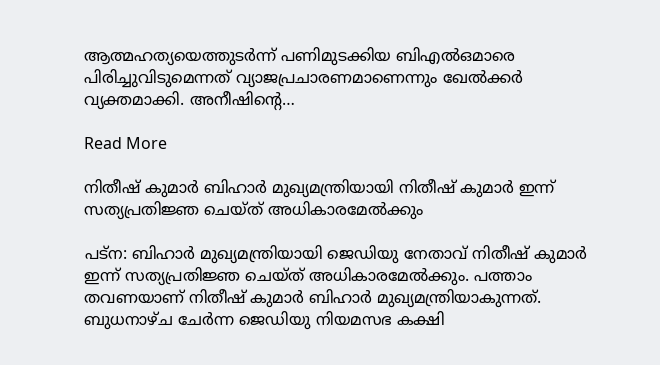ആത്മഹത്യയെത്തുടര്‍ന്ന് പണിമുടക്കിയ ബിഎല്‍ഒമാരെ പിരിച്ചുവിടുമെന്നത് വ്യാജപ്രചാരണമാണെന്നും ഖേല്‍ക്കര്‍ വ്യക്തമാക്കി. അനീഷിന്റെ…

Read More

നിതീഷ് കുമാർ ബിഹാർ മുഖ്യമന്ത്രിയായി നിതീഷ് കുമാർ ഇന്ന് സത്യപ്രതിജ്ഞ ചെയ്ത് അധികാരമേൽക്കും

പട്‌ന: ബിഹാര്‍ മുഖ്യമന്ത്രിയായി ജെഡിയു നേതാവ് നിതീഷ് കുമാര്‍ ഇന്ന് സത്യപ്രതിജ്ഞ ചെയ്ത് അധികാരമേല്‍ക്കും. പത്താം തവണയാണ് നിതീഷ് കുമാര്‍ ബിഹാര്‍ മുഖ്യമന്ത്രിയാകുന്നത്. ബുധനാഴ്ച ചേര്‍ന്ന ജെഡിയു നിയമസഭ കക്ഷി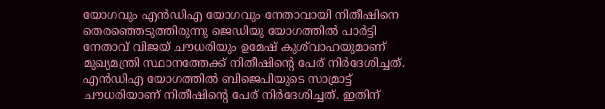യോഗവും എന്‍ഡിഎ യോഗവും നേതാവായി നിതീഷിനെ തെരഞ്ഞെടുത്തിരുന്നു ജെഡിയു യോഗത്തില്‍ പാര്‍ട്ടി നേതാവ് വിജയ് ചൗധരിയും ഉമേഷ് കുശ്‌വാഹയുമാണ് മുഖ്യമന്ത്രി സ്ഥാനത്തേക്ക് നിതീഷിന്റെ പേര് നിര്‍ദേശിച്ചത്. എന്‍ഡിഎ യോഗത്തില്‍ ബിജെപിയുടെ സാമ്രാട്ട് ചൗധരിയാണ് നിതീഷിന്റെ പേര് നിര്‍ദേശിച്ചത്. ഇതിന്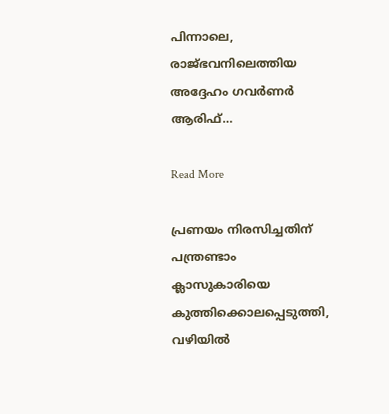പിന്നാലെ, രാജ്ഭവനിലെത്തിയ അദ്ദേഹം ഗവര്‍ണര്‍ ആരിഫ്…

Read More

പ്രണയം നിരസിച്ചതിന് പന്ത്രണ്ടാം ക്ലാസുകാരിയെ കുത്തിക്കൊലപ്പെടുത്തി, വഴിയില്‍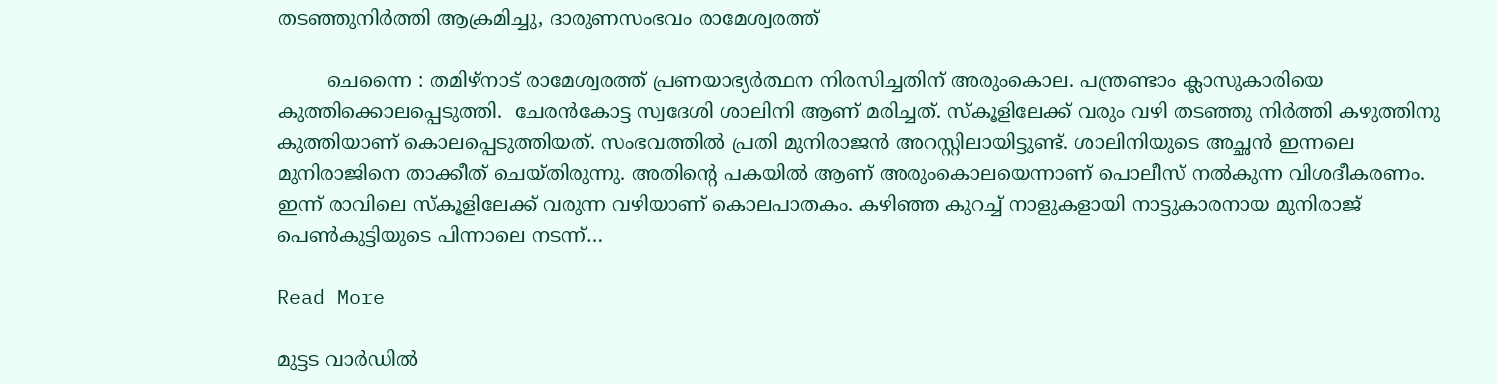തടഞ്ഞുനിര്‍ത്തി ആക്രമിച്ചു, ദാരുണസംഭവം രാമേശ്വരത്ത്

        ചെന്നൈ : തമിഴ്നാട് രാമേശ്വരത്ത് പ്രണയാഭ്യർത്ഥന നിരസിച്ചതിന് അരുംകൊല. പന്ത്രണ്ടാം ക്ലാസുകാരിയെ കുത്തിക്കൊലപ്പെടുത്തി.  ചേരൻകോട്ട സ്വദേശി ശാലിനി ആണ് മരിച്ചത്. സ്‌കൂളിലേക്ക് വരും വഴി തടഞ്ഞു നിർത്തി കഴുത്തിനു കുത്തിയാണ് കൊലപ്പെടുത്തിയത്. സംഭവത്തില്‍ പ്രതി മുനിരാജൻ ‌അറസ്റ്റിലായിട്ടുണ്ട്. ശാലിനിയുടെ അച്ഛൻ ഇന്നലെ മുനിരാജിനെ താക്കീത് ചെയ്തിരുന്നു. അതിന്റെ പകയില്‍ ആണ് അരുംകൊലയെന്നാണ് പൊലീസ് നല്‍കുന്ന വിശദീകരണം. ഇന്ന് രാവിലെ സ്കൂളിലേക്ക് വരുന്ന വഴിയാണ് കൊലപാതകം. കഴിഞ്ഞ കുറച്ച്‌ നാളുകളായി നാട്ടുകാരനായ മുനിരാജ് പെണ്‍കുട്ടിയുടെ പിന്നാലെ നടന്ന്…

Read More

മുട്ടട വാര്‍ഡില്‍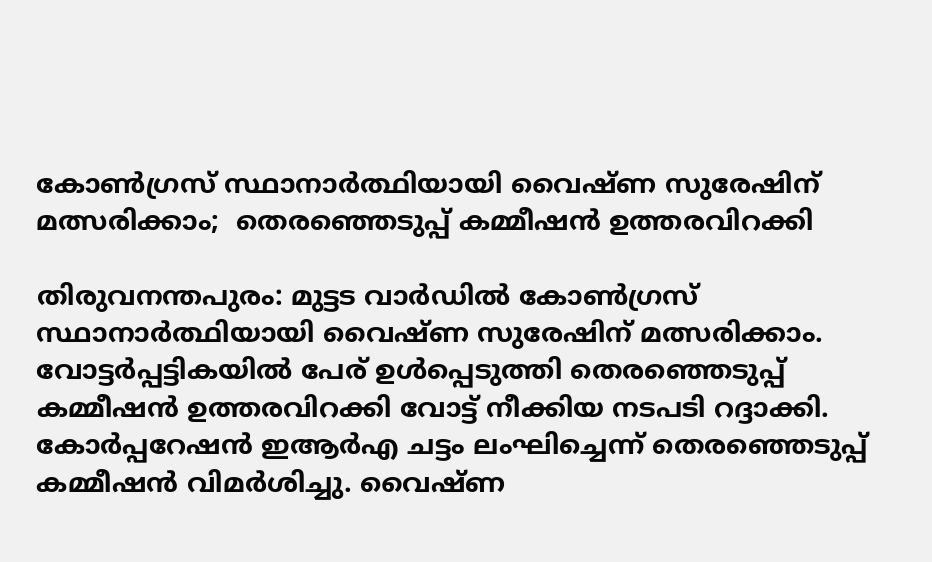കോണ്‍ഗ്രസ് സ്ഥാനാര്‍ത്ഥിയായി വൈഷ്ണ സുരേഷിന് മത്സരിക്കാം;  തെരഞ്ഞെടുപ്പ് കമ്മീഷന്‍ ഉത്തരവിറക്കി

തിരുവനന്തപുരം: മുട്ടട വാര്‍ഡില്‍ കോണ്‍ഗ്രസ് സ്ഥാനാര്‍ത്ഥിയായി വൈഷ്ണ സുരേഷിന് മത്സരിക്കാം. വോട്ടര്‍പ്പട്ടികയില്‍ പേര് ഉള്‍പ്പെടുത്തി തെരഞ്ഞെടുപ്പ് കമ്മീഷന്‍ ഉത്തരവിറക്കി വോട്ട് നീക്കിയ നടപടി റദ്ദാക്കി. കോര്‍പ്പറേഷന്‍ ഇആര്‍എ ചട്ടം ലംഘിച്ചെന്ന് തെരഞ്ഞെടുപ്പ് കമ്മീഷന്‍ വിമര്‍ശിച്ചു. വൈഷ്ണ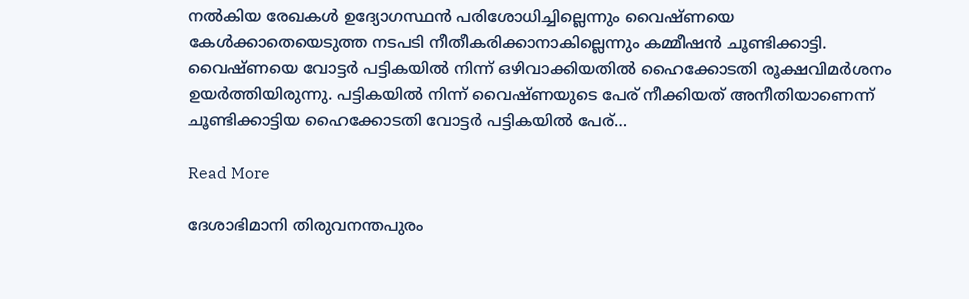നല്‍കിയ രേഖകള്‍ ഉദ്യോഗസ്ഥന്‍ പരിശോധിച്ചില്ലെന്നും വൈഷ്ണയെ കേള്‍ക്കാതെയെടുത്ത നടപടി നീതീകരിക്കാനാകില്ലെന്നും കമ്മീഷന്‍ ചൂണ്ടിക്കാട്ടി. വൈഷ്ണയെ വോട്ടര്‍ പട്ടികയില്‍ നിന്ന് ഒഴിവാക്കിയതില്‍ ഹൈക്കോടതി രൂക്ഷവിമര്‍ശനം ഉയര്‍ത്തിയിരുന്നു. പട്ടികയില്‍ നിന്ന് വൈഷ്ണയുടെ പേര് നീക്കിയത് അനീതിയാണെന്ന് ചൂണ്ടിക്കാട്ടിയ ഹൈക്കോടതി വോട്ടര്‍ പട്ടികയില്‍ പേര്…

Read More

ദേശാഭിമാനി തിരുവനന്തപുരം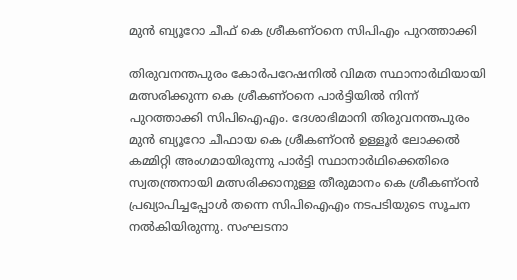മുന്‍ ബ്യൂറോ ചീഫ് കെ ശ്രീകണ്ഠനെ സിപിഎം പുറത്താക്കി

തിരുവനന്തപുരം കോര്‍പറേഷനില്‍ വിമത സ്ഥാനാര്‍ഥിയായി മത്സരിക്കുന്ന കെ ശ്രീകണ്ഠനെ പാര്‍ട്ടിയില്‍ നിന്ന് പുറത്താക്കി സിപിഐഎം. ദേശാഭിമാനി തിരുവനന്തപുരം മുന്‍ ബ്യൂറോ ചീഫായ കെ ശ്രീകണ്ഠന്‍ ഉള്ളൂര്‍ ലോക്കല്‍ കമ്മിറ്റി അംഗമായിരുന്നു പാര്‍ട്ടി സ്ഥാനാര്‍ഥിക്കെതിരെ സ്വതന്ത്രനായി മത്സരിക്കാനുള്ള തീരുമാനം കെ ശ്രീകണ്ഠന്‍ പ്രഖ്യാപിച്ചപ്പോള്‍ തന്നെ സിപിഐഎം നടപടിയുടെ സൂചന നല്‍കിയിരുന്നു. സംഘടനാ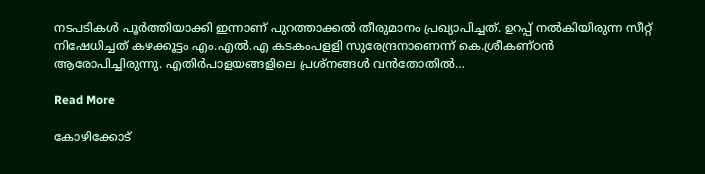നടപടികള്‍ പൂര്‍ത്തിയാക്കി ഇന്നാണ് പുറത്താക്കല്‍ തീരുമാനം പ്രഖ്യാപിച്ചത്. ഉറപ്പ് നല്‍കിയിരുന്ന സീറ്റ് നിഷേധിച്ചത് കഴക്കൂട്ടം എം.എല്‍.എ കടകംപളളി സുരേന്ദ്രനാണെന്ന് കെ.ശ്രീകണ്ഠന്‍ ആരോപിച്ചിരുന്നു. എതിര്‍പാളയങ്ങളിലെ പ്രശ്‌നങ്ങള്‍ വന്‍തോതില്‍…

Read More

കോഴിക്കോട്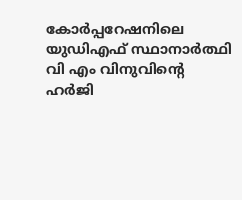കോർപ്പറേഷനിലെ യുഡിഎഫ് സ്ഥാനാർത്ഥി വി എം വിനുവിന്റെ ഹർജി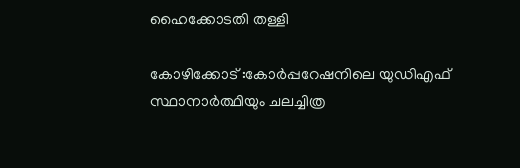ഹൈക്കോടതി തള്ളി

കോഴിക്കോട് :കോർപ്പറേഷനിലെ യുഡിഎഫ് സ്ഥാനാർത്ഥിയും ചലച്ചിത്ര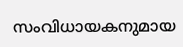സംവിധായകനുമായ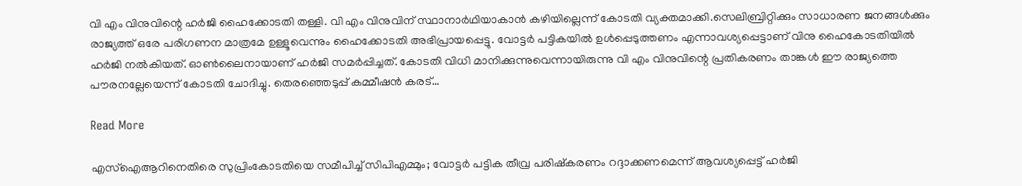വി എം വിനുവിന്റെ ഹർജി ഹൈക്കോടതി തള്ളി. വി എം വിനുവിന് സ്ഥാനാർഥിയാകാൻ കഴിയില്ലെന്ന് കോടതി വ്യക്തമാക്കി.സെലിബ്രിറ്റിക്കും സാധാരണ ജനങ്ങൾക്കും രാജ്യത്ത് ഒരേ പരിഗണന മാത്രമേ ഉള്ളൂവെന്നും ഹൈക്കോടതി അഭിപ്രായപ്പെട്ടു. വോട്ടർ പട്ടികയിൽ ഉൾപ്പെടുത്തണം എന്നാവശ്യപ്പെട്ടാണ് വിനു ഹൈകോടതിയിൽ ഹർജി നൽകിയത്. ഓൺലൈനായാണ് ഹർജി സമർപ്പിച്ചത്. കോടതി വിധി മാനിക്കുന്നുവെന്നായിരുന്നു വി എം വിനുവിന്റെ പ്രതികരണം താങ്കൾ ഈ രാജ്യത്തെ പൗരനല്ലേയെന്ന് കോടതി ചോദിച്ചു. തെരഞ്ഞെടുപ്പ് കമ്മീഷൻ കരട്…

Read More

എസ്ഐആറിനെതിരെ സുപ്രിംകോടതിയെ സമീപിച്ച് സിപിഎമ്മും; വോട്ടർ പട്ടിക തീവ്ര പരിഷ്കരണം റദ്ദാക്കണമെന്ന് ആവശ്യപ്പെട്ട് ഹർജി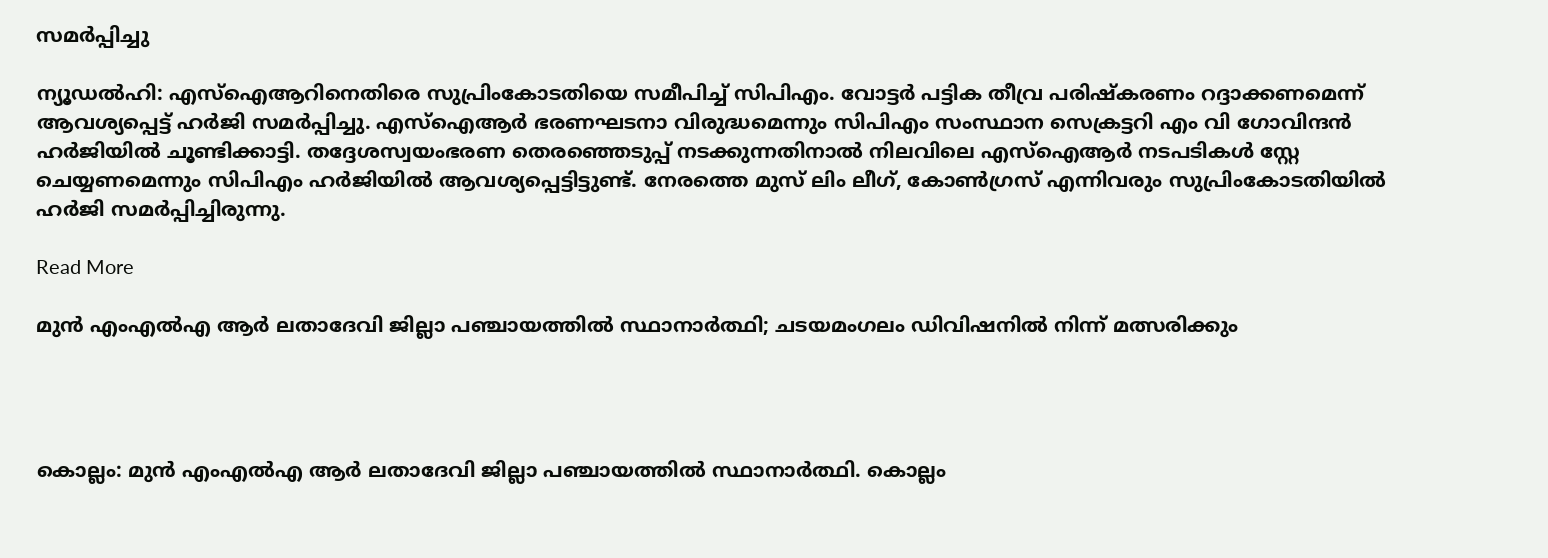സമർപ്പിച്ചു

ന്യൂഡല്‍ഹി: എസ്ഐആറിനെതിരെ സുപ്രിംകോടതിയെ സമീപിച്ച് സിപിഎം. വോട്ടർ പട്ടിക തീവ്ര പരിഷ്കരണം റദ്ദാക്കണമെന്ന് ആവശ്യപ്പെട്ട് ഹർജി സമർപ്പിച്ചു. എസ്ഐആർ ഭരണഘടനാ വിരുദ്ധമെന്നും സിപിഎം സംസ്ഥാന സെക്രട്ടറി എം വി ഗോവിന്ദൻ ഹർജിയിൽ ചൂണ്ടിക്കാട്ടി. തദ്ദേശസ്വയംഭരണ തെരഞ്ഞെടുപ്പ് നടക്കുന്നതിനാൽ നിലവിലെ എസ്ഐആർ നടപടികൾ സ്റ്റേ ചെയ്യണമെന്നും സിപിഎം ഹര്‍ജിയിൽ ആവശ്യപ്പെട്ടിട്ടുണ്ട്. നേരത്തെ മുസ് ലിം ലീഗ്, കോണ്‍ഗ്രസ് എന്നിവരും സുപ്രിംകോടതിയില്‍ ഹർജി സമര്‍പ്പിച്ചിരുന്നു.

Read More

മുന്‍ എംഎല്‍എ ആര്‍ ലതാദേവി ജില്ലാ പഞ്ചായത്തില്‍ സ്ഥാനാര്‍ത്ഥി; ചടയമംഗലം ഡിവിഷനില്‍ നിന്ന് മത്സരിക്കും




കൊല്ലം: മുന്‍ എംഎല്‍എ ആര്‍ ലതാദേവി ജില്ലാ പഞ്ചായത്തില്‍ സ്ഥാനാര്‍ത്ഥി. കൊല്ലം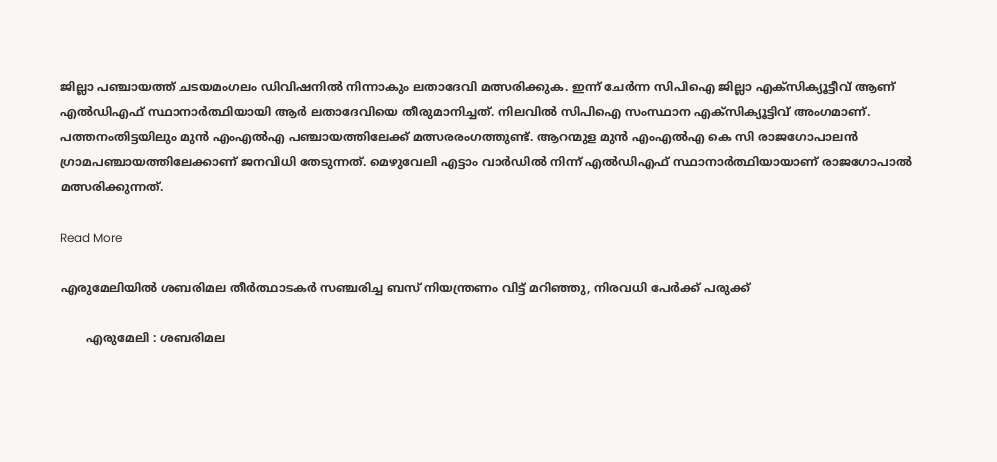ജില്ലാ പഞ്ചായത്ത് ചടയമംഗലം ഡിവിഷനില്‍ നിന്നാകും ലതാദേവി മത്സരിക്കുക. ഇന്ന് ചേര്‍ന്ന സിപിഐ ജില്ലാ എക്‌സിക്യൂട്ടീവ് ആണ് എല്‍ഡിഎഫ് സ്ഥാനാര്‍ത്ഥിയായി ആര്‍ ലതാദേവിയെ തീരുമാനിച്ചത്. നിലവില്‍ സിപിഐ സംസ്ഥാന എക്സിക്യൂട്ടിവ് അംഗമാണ്. പത്തനംതിട്ടയിലും മുന്‍ എംഎല്‍എ പഞ്ചായത്തിലേക്ക് മത്സരരംഗത്തുണ്ട്. ആറന്മുള മുന്‍ എംഎല്‍എ കെ സി രാജഗോപാലന്‍ ഗ്രാമപഞ്ചായത്തിലേക്കാണ് ജനവിധി തേടുന്നത്. മെഴുവേലി എട്ടാം വാര്‍ഡില്‍ നിന്ന് എല്‍ഡിഎഫ് സ്ഥാനാര്‍ത്ഥിയായാണ് രാജഗോപാല്‍ മത്സരിക്കുന്നത്.

Read More

എരുമേലിയിൽ ശബരിമല തീര്‍ത്ഥാടകര്‍ സഞ്ചരിച്ച ബസ് നിയന്ത്രണം വിട്ട് മറിഞ്ഞു, നിരവധി പേർക്ക് പരുക്ക്

       എരുമേലി : ശബരിമല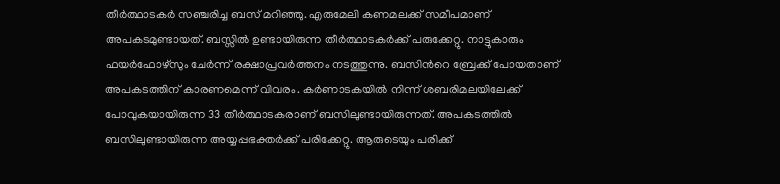തീർത്ഥാടകർ സഞ്ചരിച്ച ബസ് മറിഞ്ഞു. എരുമേലി കണമലക്ക് സമീപമാണ് അപകടമുണ്ടായത്. ബസ്സിൽ ഉണ്ടായിരുന്ന തീർത്ഥാടകർക്ക് പരുക്കേറ്റു. നാട്ടുകാരും ഫയർഫോഴ്സും ചേർന്ന് രക്ഷാപ്രവർത്തനം നടത്തുന്നു. ബസിന്‍റെ ബ്രേക്ക് പോയതാണ് അപകടത്തിന് കാരണമെന്ന് വിവരം. കര്‍ണാടകയിൽ നിന്ന് ശബരിമലയിലേക്ക് പോവുകയായിരുന്ന 33 തീര്‍ത്ഥാടകരാണ് ബസിലുണ്ടായിരുന്നത്. അപകടത്തിൽ ബസിലുണ്ടായിരുന്ന അയ്യപ്പഭക്തര്‍ക്ക് പരിക്കേറ്റു. ആരുടെയും പരിക്ക്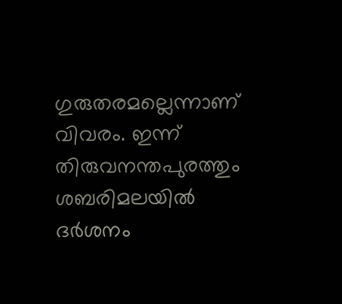ഗുരുതരമല്ലെന്നാണ് വിവരം. ഇന്ന് തിരുവനന്തപുരത്തും ശബരിമലയിൽ ദര്‍ശനം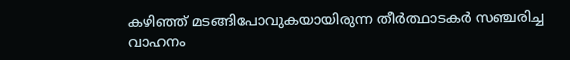കഴിഞ്ഞ് മടങ്ങിപോവുകയായിരുന്ന തീര്‍ത്ഥാടകര്‍ സഞ്ചരിച്ച വാഹനം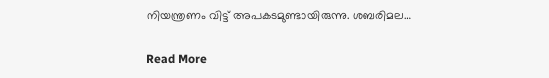നിയന്ത്രണം വിട്ട് അപകടമുണ്ടായിരുന്നു. ശബരിമല…

Read More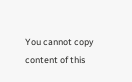You cannot copy content of this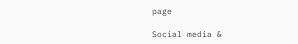page

Social media &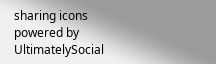sharing icons powered by UltimatelySocial